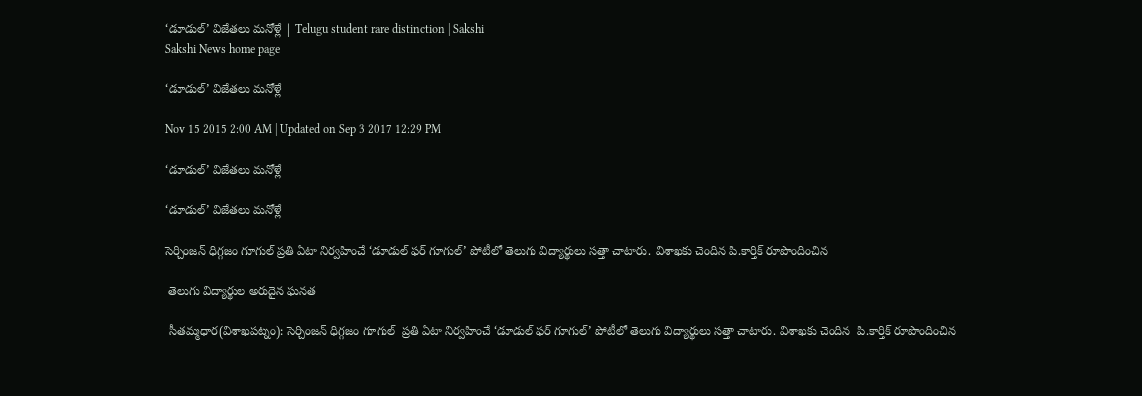‘డూడుల్’ విజేతలు మనోళ్లే | Telugu student rare distinction | Sakshi
Sakshi News home page

‘డూడుల్’ విజేతలు మనోళ్లే

Nov 15 2015 2:00 AM | Updated on Sep 3 2017 12:29 PM

‘డూడుల్’ విజేతలు మనోళ్లే

‘డూడుల్’ విజేతలు మనోళ్లే

సెర్చింజన్ ధిగ్గజం గూగుల్ ప్రతి ఏటా నిర్వహించే ‘డూడుల్ ఫర్ గూగుల్’ పోటీలో తెలుగు విద్యార్థులు సత్తా చాటారు. విశాఖకు చెందిన పి.కార్తిక్ రూపొందించిన

 తెలుగు విద్యార్థుల అరుదైన ఘనత

 సీతమ్మధార(విశాఖపట్నం): సెర్చింజన్ ధిగ్గజం గూగుల్  ప్రతి ఏటా నిర్వహించే ‘డూడుల్ ఫర్ గూగుల్’ పోటీలో తెలుగు విద్యార్థులు సత్తా చాటారు. విశాఖకు చెందిన  పి.కార్తిక్ రూపొందించిన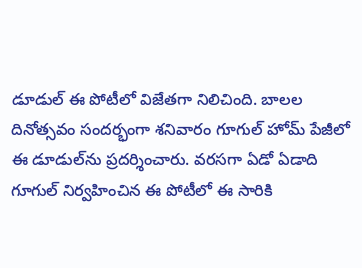డూడుల్ ఈ పోటీలో విజేతగా నిలిచింది. బాలల దినోత్సవం సందర్భంగా శనివారం గూగుల్ హోమ్ పేజీలో ఈ డూడుల్‌ను ప్రదర్శించారు. వరసగా ఏడో ఏడాది గూగుల్ నిర్వహించిన ఈ పోటీలో ఈ సారికి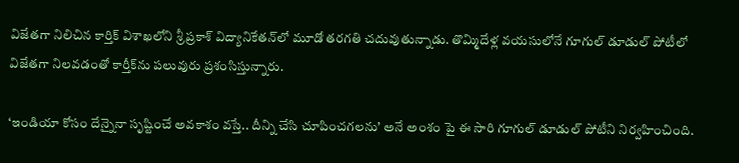విజేతగా నిలిచిన కార్తిక్ విశాఖలోని శ్రీ ప్రకాశ్ విద్యానికేతన్‌లో మూడో తరగతి చదువుతున్నాడు. తొమ్మిదేళ్ల వయసులోనే గూగుల్ డూడుల్ పోటీలో విజేతగా నిలవడంతో కార్తీక్‌ను పలువురు ప్రశంసిస్తున్నారు.

‘ఇండియా కోసం దేన్నైనా సృష్టించే అవకాశం వస్తే.. దీన్ని చేసి చూపించగలను’ అనే అంశం పై ఈ సారి గూగుల్ డూడుల్ పోటీని నిర్వహించింది.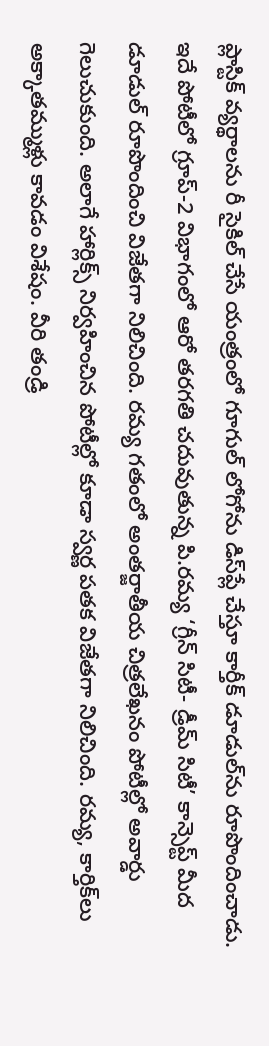ప్లాస్టిక్ వ్యర్థాలను రీ సైకిల్ చేసే యంత్రంలో గూగుల్ లోగోను డిస్‌ప్లే చేస్తూ కార్తీక్ డూడుల్‌ను రూపొందించాడు. ఇదే పోటీలో గ్రూప్-2 విభాగంలో ఆరో తరగతి చదువుతున్న పి.రమ్య ‘గ్రీన్ సిటీ- డ్రీమ్ సిటీ’ కాన్సెప్ట్ మీద డూడుల్ రూపొందించి విజేతగా నిలిచింది. రమ్య గతంలో అంతర్జాతీయ చిత్రలేఖనం పోటీల్లో అవార్డు గెలుచుకుంది. అలాగే హార్లిక్స్ నిర్వహించిన పోటీల్లో కూడా స్వర్ణ పతక విజేతగా నిలిచింది. రమ్య, కార్తిక్‌లు అక్కాతమ్ముళ్లు కావడం విశేషం. వీరి తండ్రి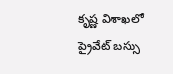కృష్ణ విశాఖలో ప్రైవేట్ బస్సు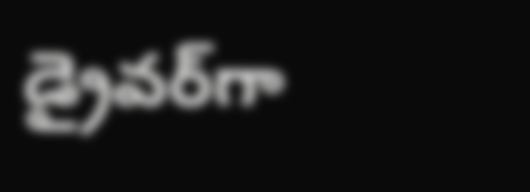డ్రైవర్‌గా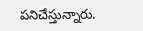పనిచేస్తున్నారు.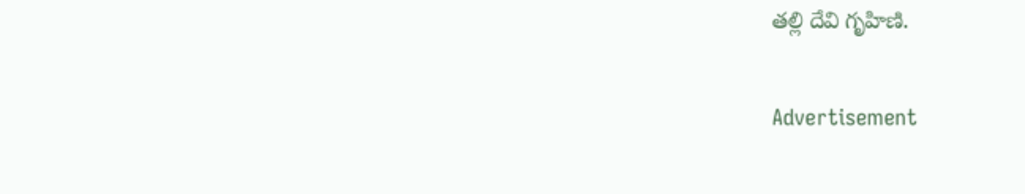తల్లి దేవి గృహిణి.

Advertisement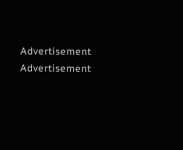Advertisement
Advertisement